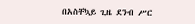በአስቸኳይ ጊዜ ደንብ ሥር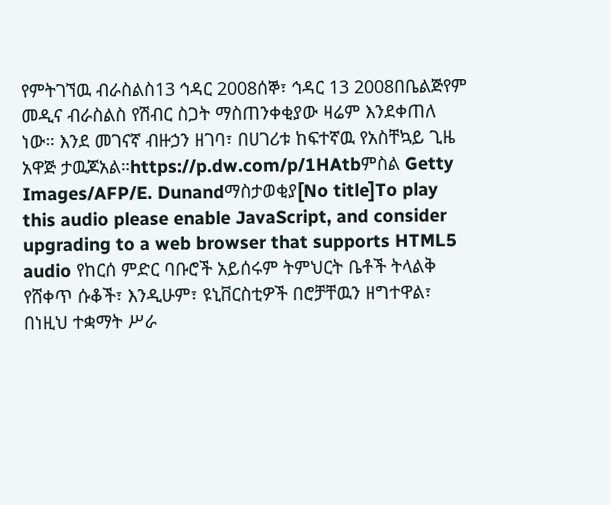የምትገኘዉ ብራስልስ13 ኅዳር 2008ሰኞ፣ ኅዳር 13 2008በቤልጅየም መዲና ብራስልስ የሽብር ስጋት ማስጠንቀቂያው ዛሬም እንደቀጠለ ነው። እንደ መገናኛ ብዙኃን ዘገባ፣ በሀገሪቱ ከፍተኛዉ የአስቸኳይ ጊዜ አዋጅ ታዉጆአል።https://p.dw.com/p/1HAtbምስል Getty Images/AFP/E. Dunandማስታወቂያ[No title]To play this audio please enable JavaScript, and consider upgrading to a web browser that supports HTML5 audio የከርሰ ምድር ባቡሮች አይሰሩም ትምህርት ቤቶች ትላልቅ የሸቀጥ ሱቆች፣ እንዲሁም፣ ዩኒቨርስቲዎች በሮቻቸዉን ዘግተዋል፣ በነዚህ ተቋማት ሥራ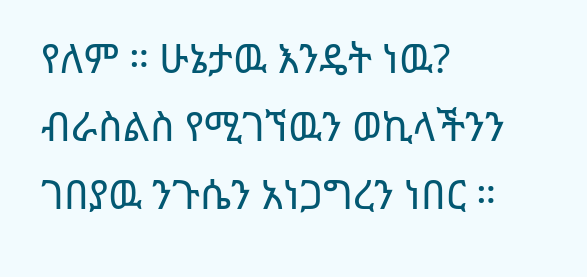የለም ። ሁኔታዉ እንዴት ነዉ? ብራስልስ የሚገኘዉን ወኪላችንን ገበያዉ ንጉሴን አነጋግረን ነበር ።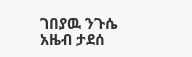ገበያዉ ንጉሴ አዜብ ታደሰ